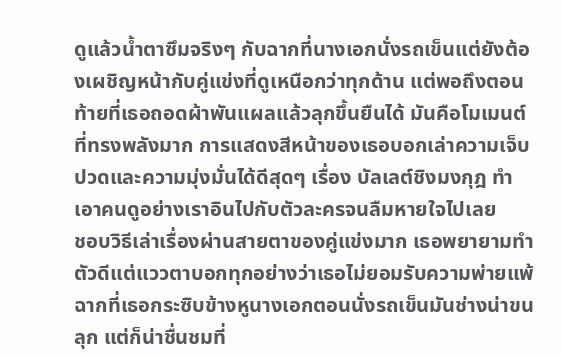ดูแล้วน้ำตาซึมจริงๆ กับฉากที่นางเอกนั่งรถเข็นแต่ยังต้องเผชิญหน้ากับคู่แข่งที่ดูเหนือกว่าทุกด้าน แต่พอถึงตอนท้ายที่เธอถอดผ้าพันแผลแล้วลุกขึ้นยืนได้ มันคือโมเมนต์ที่ทรงพลังมาก การแสดงสีหน้าของเธอบอกเล่าความเจ็บปวดและความมุ่งมั่นได้ดีสุดๆ เรื่อง บัลเลต์ชิงมงกุฎ ทำเอาคนดูอย่างเราอินไปกับตัวละครจนลืมหายใจไปเลย
ชอบวิธีเล่าเรื่องผ่านสายตาของคู่แข่งมาก เธอพยายามทำตัวดีแต่แววตาบอกทุกอย่างว่าเธอไม่ยอมรับความพ่ายแพ้ ฉากที่เธอกระซิบข้างหูนางเอกตอนนั่งรถเข็นมันช่างน่าขนลุก แต่ก็น่าชื่นชมที่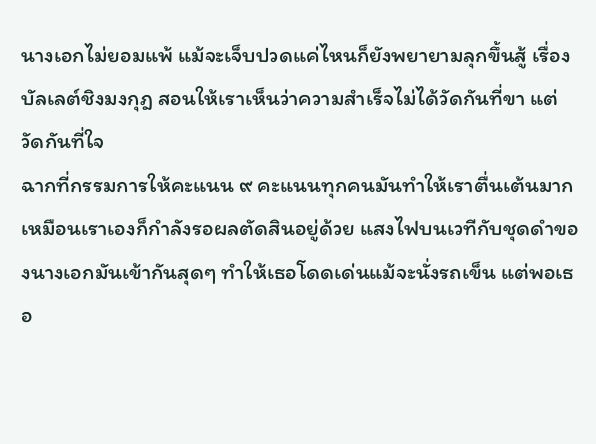นางเอกไม่ยอมแพ้ แม้จะเจ็บปวดแค่ไหนก็ยังพยายามลุกขึ้นสู้ เรื่อง บัลเลต์ชิงมงกุฎ สอนให้เราเห็นว่าความสำเร็จไม่ได้วัดกันที่ขา แต่วัดกันที่ใจ
ฉากที่กรรมการให้คะแนน ๙ คะแนนทุกคนมันทำให้เราตื่นเต้นมาก เหมือนเราเองก็กำลังรอผลตัดสินอยู่ด้วย แสงไฟบนเวทีกับชุดดำของนางเอกมันเข้ากันสุดๆ ทำให้เธอโดดเด่นแม้จะนั่งรถเข็น แต่พอเธอ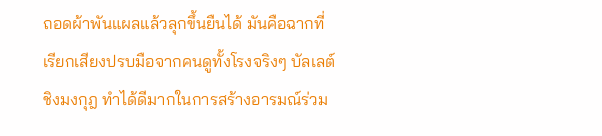ถอดผ้าพันแผลแล้วลุกขึ้นยืนได้ มันคือฉากที่เรียกเสียงปรบมือจากคนดูทั้งโรงจริงๆ บัลเลต์ชิงมงกุฎ ทำได้ดีมากในการสร้างอารมณ์ร่วม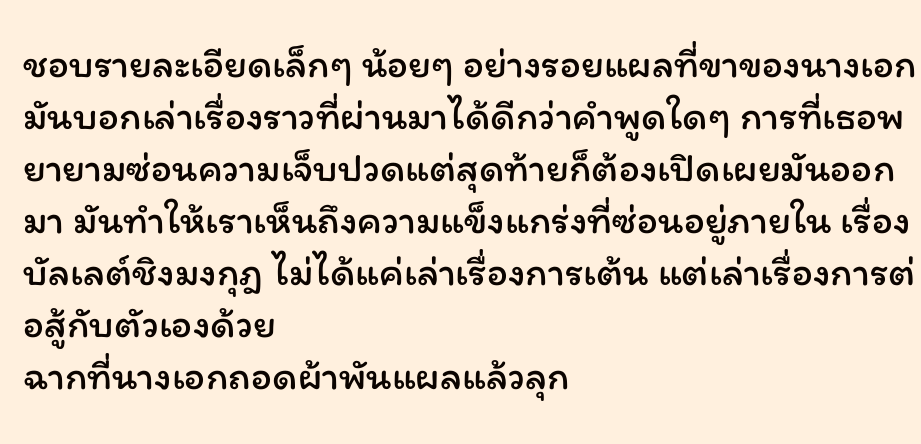ชอบรายละเอียดเล็กๆ น้อยๆ อย่างรอยแผลที่ขาของนางเอก มันบอกเล่าเรื่องราวที่ผ่านมาได้ดีกว่าคำพูดใดๆ การที่เธอพยายามซ่อนความเจ็บปวดแต่สุดท้ายก็ต้องเปิดเผยมันออกมา มันทำให้เราเห็นถึงความแข็งแกร่งที่ซ่อนอยู่ภายใน เรื่อง บัลเลต์ชิงมงกุฎ ไม่ได้แค่เล่าเรื่องการเต้น แต่เล่าเรื่องการต่อสู้กับตัวเองด้วย
ฉากที่นางเอกถอดผ้าพันแผลแล้วลุก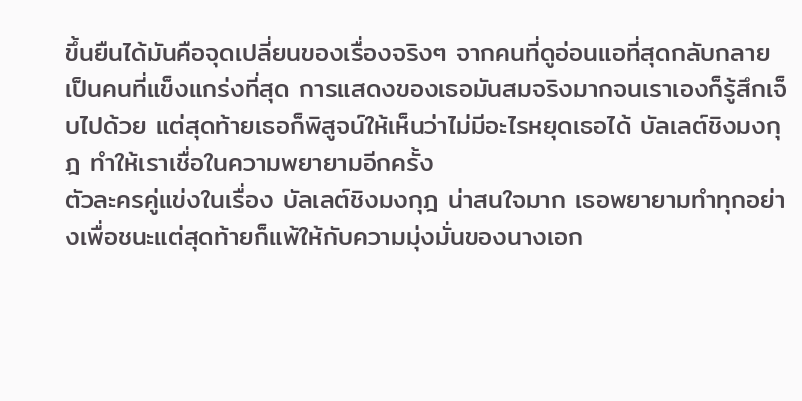ขึ้นยืนได้มันคือจุดเปลี่ยนของเรื่องจริงๆ จากคนที่ดูอ่อนแอที่สุดกลับกลายเป็นคนที่แข็งแกร่งที่สุด การแสดงของเธอมันสมจริงมากจนเราเองก็รู้สึกเจ็บไปด้วย แต่สุดท้ายเธอก็พิสูจน์ให้เห็นว่าไม่มีอะไรหยุดเธอได้ บัลเลต์ชิงมงกุฎ ทำให้เราเชื่อในความพยายามอีกครั้ง
ตัวละครคู่แข่งในเรื่อง บัลเลต์ชิงมงกุฎ น่าสนใจมาก เธอพยายามทำทุกอย่างเพื่อชนะแต่สุดท้ายก็แพ้ให้กับความมุ่งมั่นของนางเอก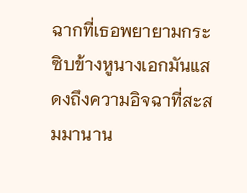ฉากที่เธอพยายามกระซิบข้างหูนางเอกมันแสดงถึงความอิจฉาที่สะสมมานาน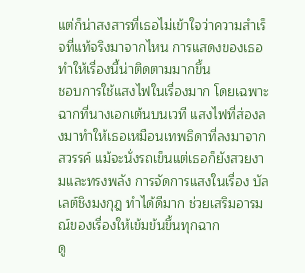แต่ก็น่าสงสารที่เธอไม่เข้าใจว่าความสำเร็จที่แท้จริงมาจากไหน การแสดงของเธอทำให้เรื่องนี้น่าติดตามมากขึ้น
ชอบการใช้แสงไฟในเรื่องมาก โดยเฉพาะฉากที่นางเอกเต้นบนเวที แสงไฟที่ส่องลงมาทำให้เธอเหมือนเทพธิดาที่ลงมาจากสวรรค์ แม้จะนั่งรถเข็นแต่เธอก็ยังสวยงามและทรงพลัง การจัดการแสงในเรื่อง บัลเลต์ชิงมงกุฎ ทำได้ดีมาก ช่วยเสริมอารมณ์ของเรื่องให้เข้มข้นขึ้นทุกฉาก
ดู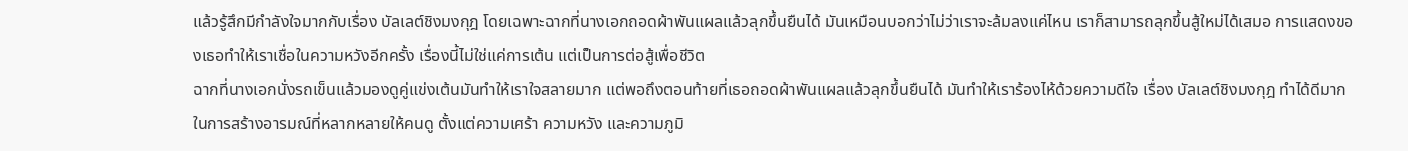แล้วรู้สึกมีกำลังใจมากกับเรื่อง บัลเลต์ชิงมงกุฎ โดยเฉพาะฉากที่นางเอกถอดผ้าพันแผลแล้วลุกขึ้นยืนได้ มันเหมือนบอกว่าไม่ว่าเราจะล้มลงแค่ไหน เราก็สามารถลุกขึ้นสู้ใหม่ได้เสมอ การแสดงของเธอทำให้เราเชื่อในความหวังอีกครั้ง เรื่องนี้ไม่ใช่แค่การเต้น แต่เป็นการต่อสู้เพื่อชีวิต
ฉากที่นางเอกนั่งรถเข็นแล้วมองดูคู่แข่งเต้นมันทำให้เราใจสลายมาก แต่พอถึงตอนท้ายที่เธอถอดผ้าพันแผลแล้วลุกขึ้นยืนได้ มันทำให้เราร้องไห้ด้วยความดีใจ เรื่อง บัลเลต์ชิงมงกุฎ ทำได้ดีมากในการสร้างอารมณ์ที่หลากหลายให้คนดู ตั้งแต่ความเศร้า ความหวัง และความภูมิ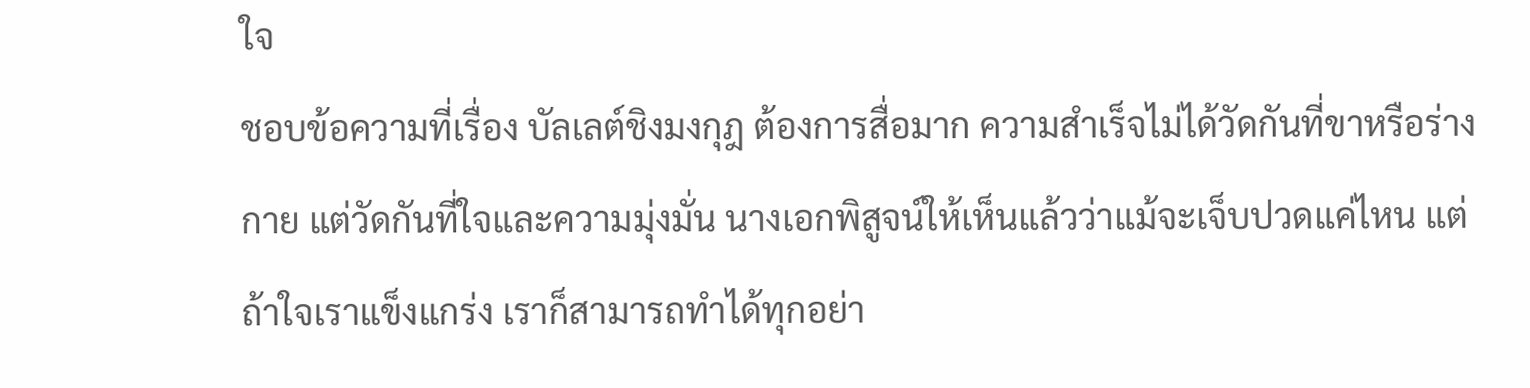ใจ
ชอบข้อความที่เรื่อง บัลเลต์ชิงมงกุฎ ต้องการสื่อมาก ความสำเร็จไม่ได้วัดกันที่ขาหรือร่างกาย แต่วัดกันที่ใจและความมุ่งมั่น นางเอกพิสูจน์ให้เห็นแล้วว่าแม้จะเจ็บปวดแค่ไหน แต่ถ้าใจเราแข็งแกร่ง เราก็สามารถทำได้ทุกอย่า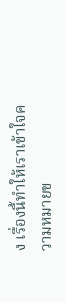ง เรื่องนี้ทำให้เราเข้าใจความหมายข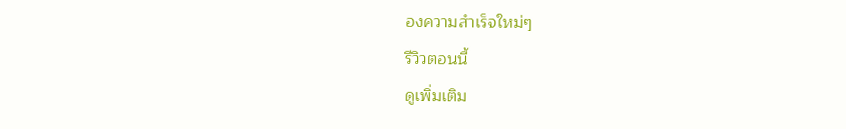องความสำเร็จใหม่ๆ
รีวิวตอนนี้
ดูเพิ่มเติม